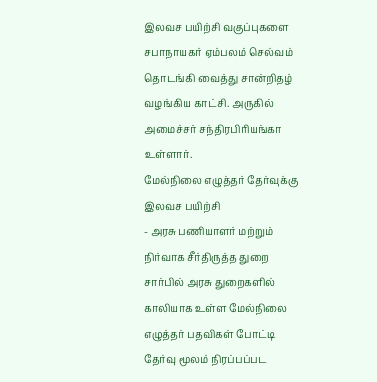இலவச பயிற்சி வகுப்புகளை சபாநாயகர் ஏம்பலம் செல்வம் தொடங்கி வைத்து சான்றிதழ் வழங்கிய காட்சி. அருகில் அமைச்சர் சந்திரபிரியங்கா உள்ளார்.
மேல்நிலை எழுத்தர் தேர்வுக்கு இலவச பயிற்சி
- அரசு பணியாளர் மற்றும் நிர்வாக சீர்திருத்த துறை சார்பில் அரசு துறைகளில் காலியாக உள்ள மேல்நிலை எழுத்தர் பதவிகள் போட்டி தேர்வு மூலம் நிரப்பப்பட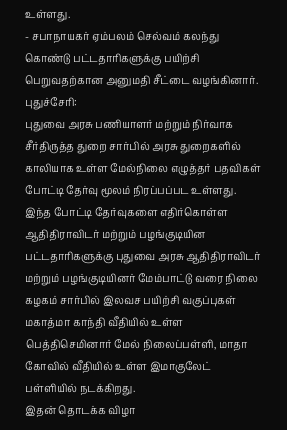உள்ளது.
- சபாநாயகர் ஏம்பலம் செல்வம் கலந்து கொண்டு பட்டதாரிகளுக்கு பயிற்சி பெறுவதற்கான அனுமதி சீட்டை வழங்கினார்.
புதுச்சேரி:
புதுவை அரசு பணியாளர் மற்றும் நிர்வாக சீர்திருத்த துறை சார்பில் அரசு துறைகளில் காலியாக உள்ள மேல்நிலை எழுத்தர் பதவிகள் போட்டி தேர்வு மூலம் நிரப்பப்பட உள்ளது.
இந்த போட்டி தேர்வுகளை எதிர்கொள்ள ஆதிதிராவிடர் மற்றும் பழங்குடியின பட்டதாரிகளுக்கு புதுவை அரசு ஆதிதிராவிடர் மற்றும் பழங்குடியினர் மேம்பாட்டு வரை நிலை கழகம் சார்பில் இலவச பயிற்சி வகுப்புகள் மகாத்மா காந்தி வீதியில் உள்ள பெத்திசெமினார் மேல் நிலைப்பள்ளி, மாதா கோவில் வீதியில் உள்ள இமாகுலேட் பள்ளியில் நடக்கிறது.
இதன் தொடக்க விழா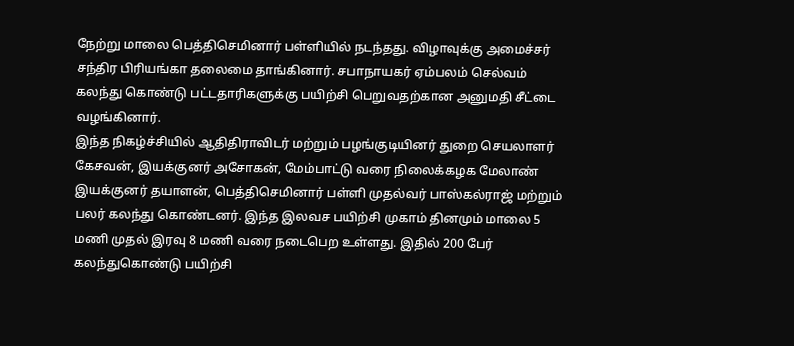நேற்று மாலை பெத்திசெமினார் பள்ளியில் நடந்தது. விழாவுக்கு அமைச்சர் சந்திர பிரியங்கா தலைமை தாங்கினார். சபாநாயகர் ஏம்பலம் செல்வம் கலந்து கொண்டு பட்டதாரிகளுக்கு பயிற்சி பெறுவதற்கான அனுமதி சீட்டை வழங்கினார்.
இந்த நிகழ்ச்சியில் ஆதிதிராவிடர் மற்றும் பழங்குடியினர் துறை செயலாளர் கேசவன், இயக்குனர் அசோகன், மேம்பாட்டு வரை நிலைக்கழக மேலாண் இயக்குனர் தயாளன், பெத்திசெமினார் பள்ளி முதல்வர் பாஸ்கல்ராஜ் மற்றும் பலர் கலந்து கொண்டனர். இந்த இலவச பயிற்சி முகாம் தினமும் மாலை 5 மணி முதல் இரவு 8 மணி வரை நடைபெற உள்ளது. இதில் 200 பேர் கலந்துகொண்டு பயிற்சி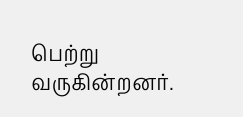பெற்று வருகின்றனர்.